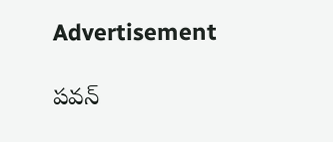Advertisement

పవన్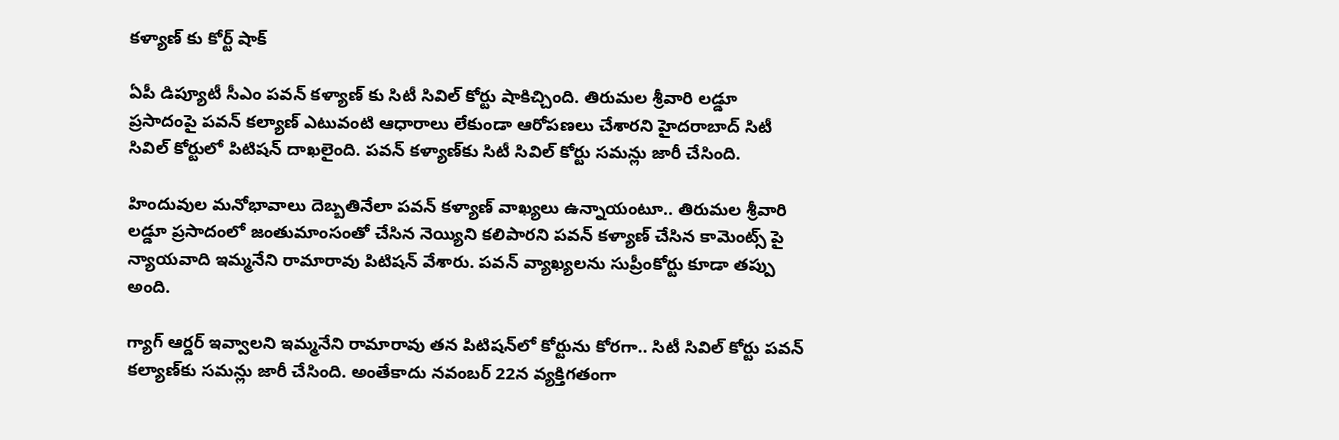కళ్యాణ్ కు కోర్ట్ షాక్

ఏపీ డిప్యూటీ సీఎం పవన్ కళ్యాణ్ కు సిటీ సివిల్ కోర్టు షాకిచ్చింది. తిరుమల శ్రీవారి లడ్డూ ప్రసాదంపై పవన్ కల్యాణ్ ఎటువంటి ఆధారాలు లేకుండా ఆరోపణలు చేశారని హైదరాబాద్‌ సిటీ సివిల్‌ కోర్టులో పిటిషన్‌ దాఖలైంది. పవన్ కళ్యాణ్‌కు సిటీ సివిల్ కోర్టు సమన్లు జారీ చేసింది.

హిందువుల మనోభావాలు దెబ్బతినేలా పవన్ కళ్యాణ్ వాఖ్యలు ఉన్నాయంటూ.. తిరుమల శ్రీవారి లడ్డూ ప్రసాదంలో జంతుమాంసంతో చేసిన నెయ్యిని కలిపారని పవన్ కళ్యాణ్ చేసిన కామెంట్స్ పై న్యాయవాది ఇమ్మనేని రామారావు పిటిషన్ వేశారు. పవన్‌ వ్యాఖ్యలను సుప్రీంకోర్టు కూడా తప్పు అంది.

గ్యాగ్ ఆర్డర్ ఇవ్వాలని ఇమ్మనేని రామారావు తన పిటిషన్‌లో కోర్టును కోరగా.. సిటీ సివిల్ కోర్టు పవన్ కల్యాణ్‌కు సమన్లు జారీ చేసింది. అంతేకాదు నవంబర్ 22న వ్యక్తిగతంగా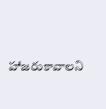హాజరుకావాలని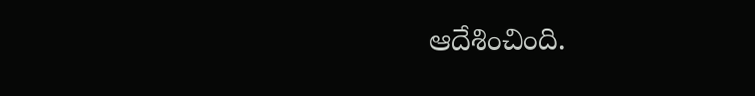ఆదేశించింది.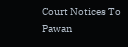Court Notices To Pawan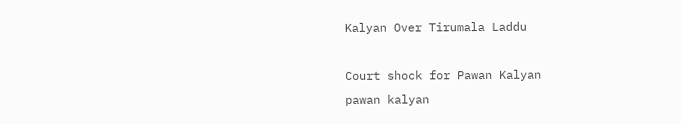Kalyan Over Tirumala Laddu

Court shock for Pawan Kalyan
pawan kalyan